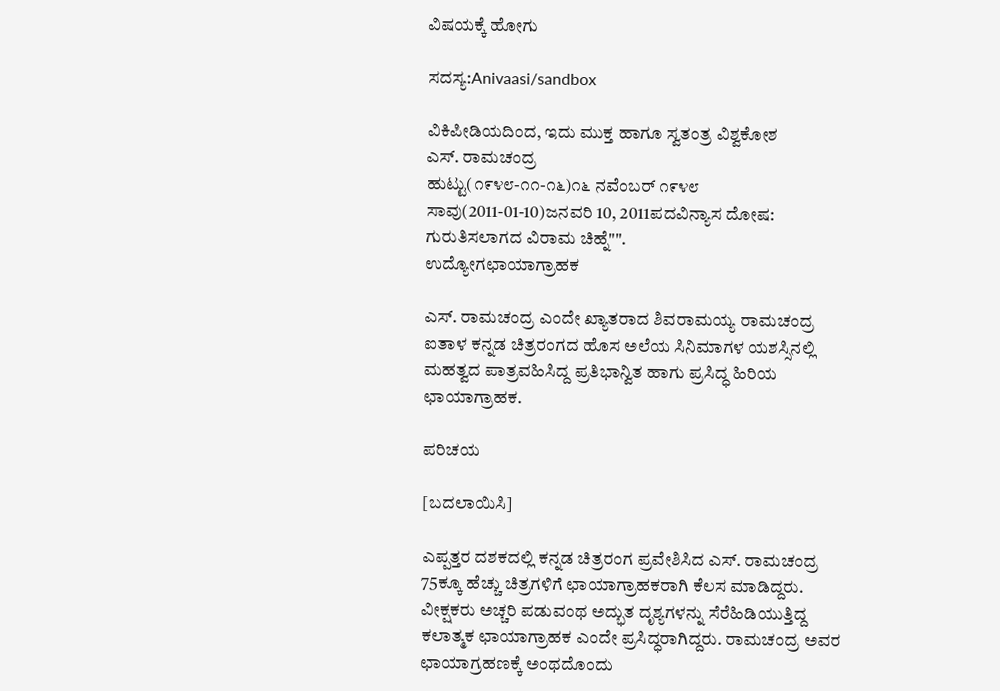ವಿಷಯಕ್ಕೆ ಹೋಗು

ಸದಸ್ಯ:Anivaasi/sandbox

ವಿಕಿಪೀಡಿಯದಿಂದ, ಇದು ಮುಕ್ತ ಹಾಗೂ ಸ್ವತಂತ್ರ ವಿಶ್ವಕೋಶ
ಎಸ್. ರಾಮಚಂದ್ರ
ಹುಟ್ಟು(೧೯೪೮-೧೧-೧೬)೧೬ ನವೆಂಬರ್ ೧೯೪೮
ಸಾವು(2011-01-10)ಜನವರಿ 10, 2011ಪದವಿನ್ಯಾಸ ದೋಷ: ಗುರುತಿಸಲಾಗದ ವಿರಾಮ ಚಿಹ್ನೆ"".
ಉದ್ಯೋಗಛಾಯಾಗ್ರಾಹಕ

ಎಸ್. ರಾಮಚಂದ್ರ ಎಂದೇ ಖ್ಯಾತರಾದ ಶಿವರಾಮಯ್ಯ ರಾಮಚಂದ್ರ ಐತಾಳ ಕನ್ನಡ ಚಿತ್ರರಂಗದ ಹೊಸ ಅಲೆಯ ಸಿನಿಮಾಗಳ ಯಶಸ್ಸಿನಲ್ಲಿ ಮಹತ್ವದ ಪಾತ್ರವಹಿಸಿದ್ದ ಪ್ರತಿಭಾನ್ವಿತ ಹಾಗು ಪ್ರಸಿದ್ಧ ಹಿರಿಯ ಛಾಯಾಗ್ರಾಹಕ.

ಪರಿಚಯ

[ಬದಲಾಯಿಸಿ]

ಎಪ್ಪತ್ತರ ದಶಕದಲ್ಲಿ ಕನ್ನಡ ಚಿತ್ರರಂಗ ಪ್ರವೇಶಿಸಿದ ಎಸ್. ರಾಮಚಂದ್ರ 75ಕ್ಕೂ ಹೆಚ್ಚು ಚಿತ್ರಗಳಿಗೆ ಛಾಯಾಗ್ರಾಹಕರಾಗಿ ಕೆಲಸ ಮಾಡಿದ್ದರು. ವೀಕ್ಷಕರು ಅಚ್ಚರಿ ಪಡುವಂಥ ಅದ್ಭುತ ದೃಶ್ಯಗಳನ್ನು ಸೆರೆಹಿಡಿಯುತ್ತಿದ್ದ ಕಲಾತ್ಮಕ ಛಾಯಾಗ್ರಾಹಕ ಎಂದೇ ಪ್ರಸಿದ್ಧರಾಗಿದ್ದರು. ರಾಮಚಂದ್ರ ಅವರ ಛಾಯಾಗ್ರಹಣಕ್ಕೆ ಅಂಥದೊಂದು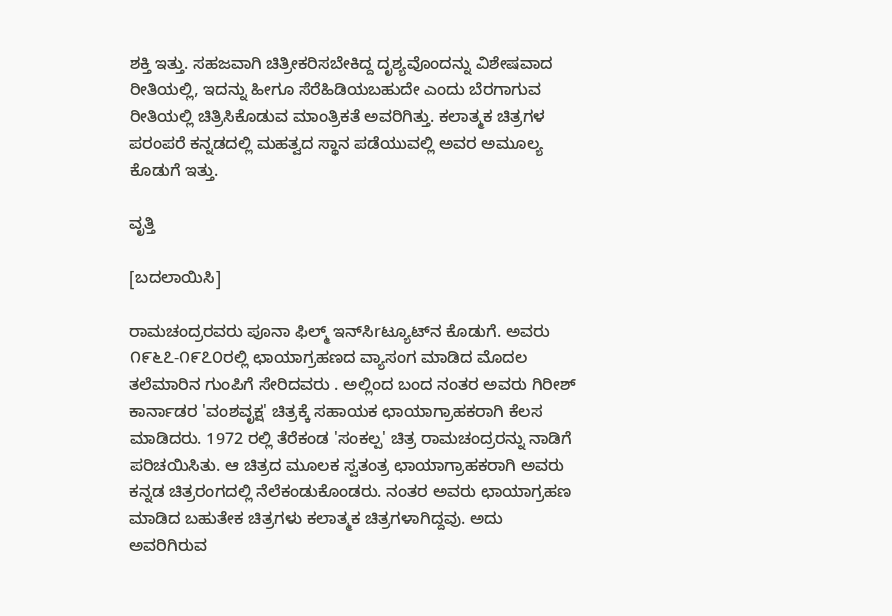ಶಕ್ತಿ ಇತ್ತು. ಸಹಜವಾಗಿ ಚಿತ್ರೀಕರಿಸಬೇಕಿದ್ದ ದೃಶ್ಯವೊಂದನ್ನು ವಿಶೇಷವಾದ ರೀತಿಯಲ್ಲಿ, ಇದನ್ನು ಹೀಗೂ ಸೆರೆಹಿಡಿಯಬಹುದೇ ಎಂದು ಬೆರಗಾಗುವ ರೀತಿಯಲ್ಲಿ ಚಿತ್ರಿಸಿಕೊಡುವ ಮಾಂತ್ರಿಕತೆ ಅವರಿಗಿತ್ತು. ಕಲಾತ್ಮಕ ಚಿತ್ರಗಳ ಪರಂಪರೆ ಕನ್ನಡದಲ್ಲಿ ಮಹತ್ವದ ಸ್ಥಾನ ಪಡೆಯುವಲ್ಲಿ ಅವರ ಅಮೂಲ್ಯ ಕೊಡುಗೆ ಇತ್ತು.

ವೃತ್ತಿ

[ಬದಲಾಯಿಸಿ]

ರಾಮಚಂದ್ರರವರು ಪೂನಾ ಫಿಲ್ಮ್ ಇನ್‌ಸಿrಟ್ಯೂಟ್‌ನ ಕೊಡುಗೆ. ಅವರು ೧೯೬೭-೧೯೭೦ರಲ್ಲಿ ಛಾಯಾಗ್ರಹಣದ ವ್ಯಾಸಂಗ ಮಾಡಿದ ಮೊದಲ ತಲೆಮಾರಿನ ಗುಂಪಿಗೆ ಸೇರಿದವರು . ಅಲ್ಲಿಂದ ಬಂದ ನಂತರ ಅವರು ಗಿರೀಶ್‌ ಕಾರ್ನಾಡರ 'ವಂಶವೃಕ್ಷ' ಚಿತ್ರಕ್ಕೆ ಸಹಾಯಕ ಛಾಯಾಗ್ರಾಹಕರಾಗಿ ಕೆಲಸ ಮಾಡಿದರು. 1972 ರಲ್ಲಿ ತೆರೆಕಂಡ 'ಸಂಕಲ್ಪ' ಚಿತ್ರ ರಾಮಚಂದ್ರರನ್ನು ನಾಡಿಗೆ ಪರಿಚಯಿಸಿತು. ಆ ಚಿತ್ರದ ಮೂಲಕ ಸ್ವತಂತ್ರ ಛಾಯಾಗ್ರಾಹಕರಾಗಿ ಅವರು ಕನ್ನಡ ಚಿತ್ರರಂಗದಲ್ಲಿ ನೆಲೆಕಂಡುಕೊಂಡರು. ನಂತರ ಅವರು ಛಾಯಾಗ್ರಹಣ ಮಾಡಿದ ಬಹುತೇಕ ಚಿತ್ರಗಳು ಕಲಾತ್ಮಕ ಚಿತ್ರಗಳಾಗಿದ್ದವು. ಅದು ಅವರಿಗಿರುವ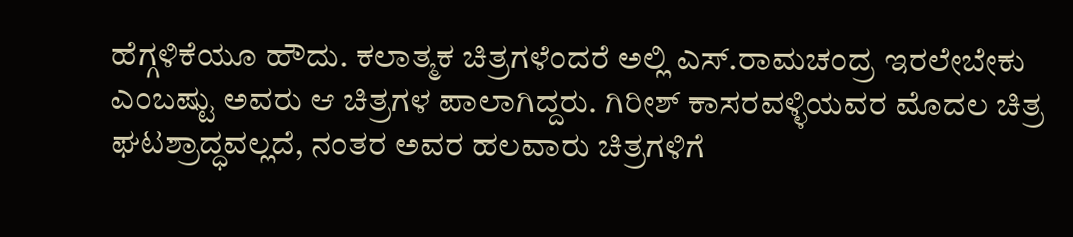ಹೆಗ್ಗಳಿಕೆಯೂ ಹೌದು. ಕಲಾತ್ಮಕ ಚಿತ್ರಗಳೆಂದರೆ ಅಲ್ಲಿ ಎಸ್.ರಾಮಚಂದ್ರ ಇರಲೇಬೇಕು ಎಂಬಷ್ಟು ಅವರು ಆ ಚಿತ್ರಗಳ ಪಾಲಾಗಿದ್ದರು. ಗಿರೀಶ್ ಕಾಸರವಳ್ಳಿಯವರ ಮೊದಲ ಚಿತ್ರ ಘಟಶ್ರಾದ್ಧವಲ್ಲದೆ, ನಂತರ ಅವರ ಹಲವಾರು ಚಿತ್ರಗಳಿಗೆ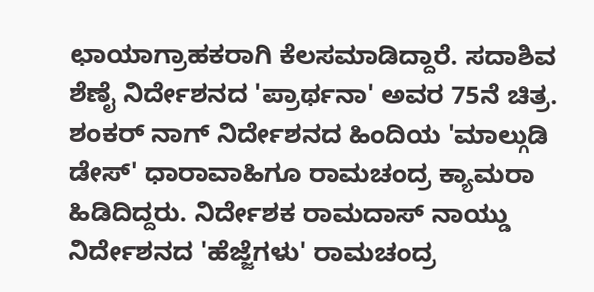ಛಾಯಾಗ್ರಾಹಕರಾಗಿ ಕೆಲಸಮಾಡಿದ್ದಾರೆ. ಸದಾಶಿವ ಶೆಣೈ ನಿರ್ದೇಶನದ 'ಪ್ರಾರ್ಥನಾ' ಅವರ 75ನೆ ಚಿತ್ರ. ಶಂಕರ್ ನಾಗ್ ನಿರ್ದೇಶನದ ಹಿಂದಿಯ 'ಮಾಲ್ಗುಡಿ ಡೇಸ್‌' ಧಾರಾವಾಹಿಗೂ ರಾಮಚಂದ್ರ ಕ್ಯಾಮರಾ ಹಿಡಿದಿದ್ದರು. ನಿರ್ದೇಶಕ ರಾಮದಾಸ್‌ ನಾಯ್ಡು ನಿರ್ದೇಶನದ 'ಹೆಜ್ಜೆಗಳು' ರಾಮಚಂದ್ರ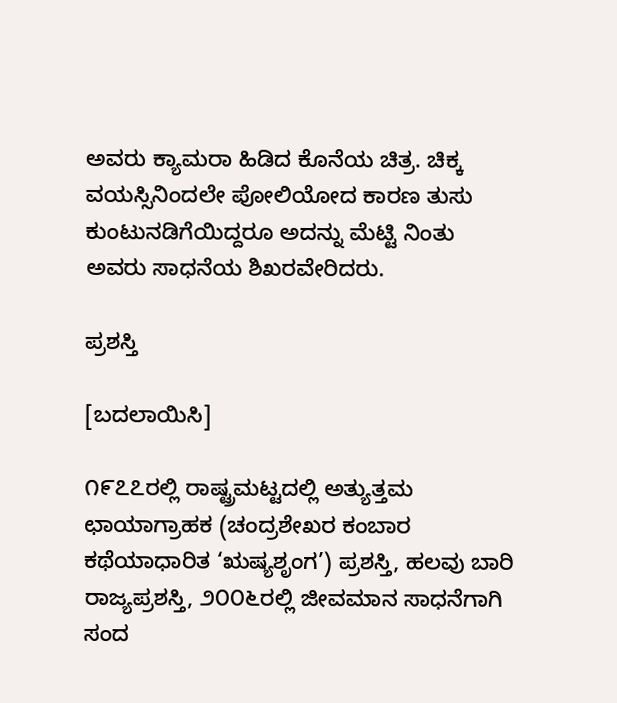ಅವರು ಕ್ಯಾಮರಾ ಹಿಡಿದ ಕೊನೆಯ ಚಿತ್ರ. ಚಿಕ್ಕ ವಯಸ್ಸಿನಿಂದಲೇ ಪೋಲಿಯೋದ ಕಾರಣ ತುಸು ಕುಂಟುನಡಿಗೆಯಿದ್ದರೂ ಅದನ್ನು ಮೆಟ್ಟಿ ನಿಂತು ಅವರು ಸಾಧನೆಯ ಶಿಖರವೇರಿದರು.

ಪ್ರಶಸ್ತಿ

[ಬದಲಾಯಿಸಿ]

೧೯೭೭ರಲ್ಲಿ ರಾಷ್ಟ್ರಮಟ್ಟದಲ್ಲಿ ಅತ್ಯುತ್ತಮ ಛಾಯಾಗ್ರಾಹಕ (ಚಂದ್ರಶೇಖರ ಕಂಬಾರ ಕಥೆಯಾಧಾರಿತ ‘ಋಷ್ಯಶೃಂಗ’) ಪ್ರಶಸ್ತಿ, ಹಲವು ಬಾರಿ ರಾಜ್ಯಪ್ರಶಸ್ತಿ, ೨೦೦೬ರಲ್ಲಿ ಜೀವಮಾನ ಸಾಧನೆಗಾಗಿ ಸಂದ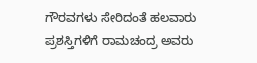ಗೌರವಗಳು ಸೇರಿದಂತೆ ಹಲವಾರು ಪ್ರಶಸ್ತಿಗಳಿಗೆ ರಾಮಚಂದ್ರ ಅವರು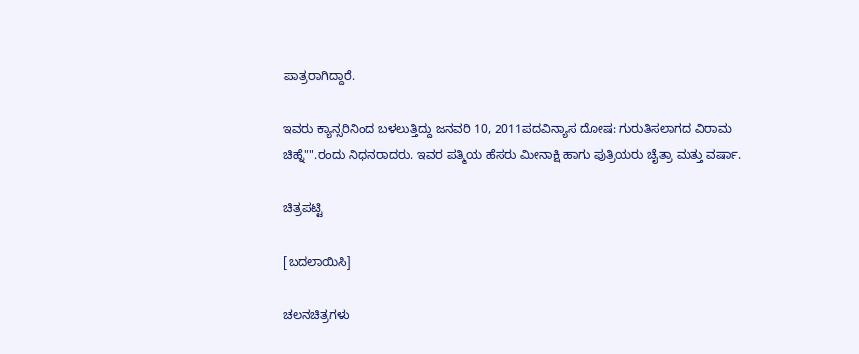ಪಾತ್ರರಾಗಿದ್ದಾರೆ.

ಇವರು ಕ್ಯಾನ್ಸರಿನಿಂದ ಬಳಲುತ್ತಿದ್ದು ಜನವರಿ 10, 2011ಪದವಿನ್ಯಾಸ ದೋಷ: ಗುರುತಿಸಲಾಗದ ವಿರಾಮ ಚಿಹ್ನೆ"".ರಂದು ನಿಧನರಾದರು. ಇವರ ಪತ್ಮಿಯ ಹೆಸರು ಮೀನಾಕ್ಷಿ ಹಾಗು ಪುತ್ರಿಯರು ಚೈತ್ರಾ ಮತ್ತು ವರ್ಷಾ.

ಚಿತ್ರಪಟ್ಟಿ

[ಬದಲಾಯಿಸಿ]

ಚಲನಚಿತ್ರಗಳು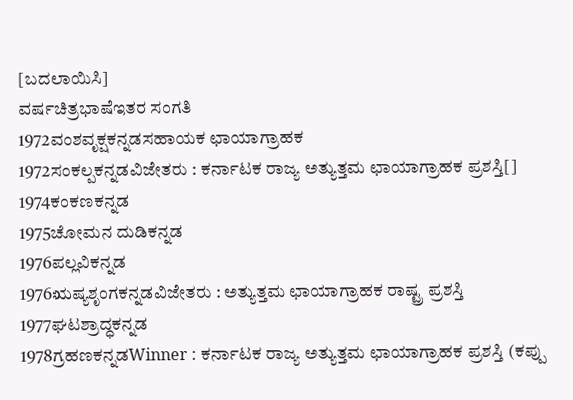[ಬದಲಾಯಿಸಿ]
ವರ್ಷಚಿತ್ರಭಾಷೆಇತರ ಸಂಗತಿ
1972ವಂಶವೃಕ್ಷಕನ್ನಡಸಹಾಯಕ ಛಾಯಾಗ್ರಾಹಕ
1972ಸಂಕಲ್ಪಕನ್ನಡವಿಜೇತರು : ಕರ್ನಾಟಕ ರಾಜ್ಯ ಅತ್ಯುತ್ತಮ ಛಾಯಾಗ್ರಾಹಕ ಪ್ರಶಸ್ತಿ[]
1974ಕಂಕಣಕನ್ನಡ
1975ಚೋಮನ ದುಡಿಕನ್ನಡ
1976ಪಲ್ಲವಿಕನ್ನಡ
1976ಋಷ್ಯಶೃಂಗಕನ್ನಡವಿಜೇತರು : ಅತ್ಯುತ್ತಮ ಛಾಯಾಗ್ರಾಹಕ ರಾಷ್ಟ್ರ ಪ್ರಶಸ್ತಿ
1977ಘಟಶ್ರಾದ್ಧಕನ್ನಡ
1978ಗ್ರಹಣಕನ್ನಡWinner : ಕರ್ನಾಟಕ ರಾಜ್ಯ ಅತ್ಯುತ್ತಮ ಛಾಯಾಗ್ರಾಹಕ ಪ್ರಶಸ್ತಿ (ಕಪ್ಪು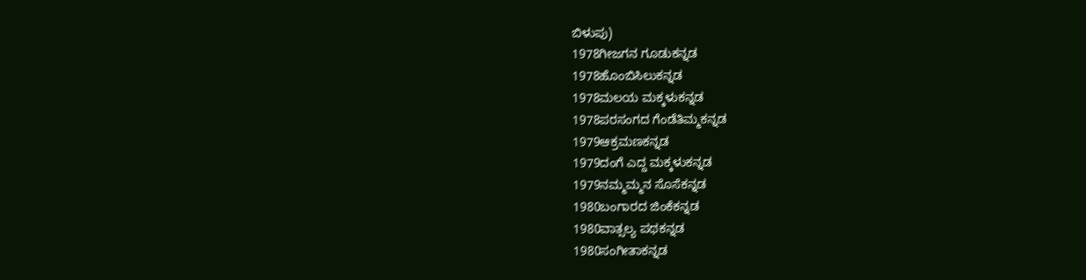ಬಿಳುಪು)
1978ಗೀಜಗನ ಗೂಡುಕನ್ನಡ
1978ಹೊಂಬಿಸಿಲುಕನ್ನಡ
1978ಮಲಯ ಮಕ್ಕಳುಕನ್ನಡ
1978ಪರಸಂಗದ ಗೆಂಡೆತಿಮ್ಮಕನ್ನಡ
1979ಆಕ್ರಮಣಕನ್ನಡ
1979ದಂಗೆ ಎದ್ದ ಮಕ್ಕಳುಕನ್ನಡ
1979ನಮ್ಮಮ್ಮನ ಸೊಸೆಕನ್ನಡ
1980ಬಂಗಾರದ ಜಿಂಕೆಕನ್ನಡ
1980ವಾತ್ಸಲ್ಯ ಪಥಕನ್ನಡ
1980ಸಂಗೀತಾಕನ್ನಡ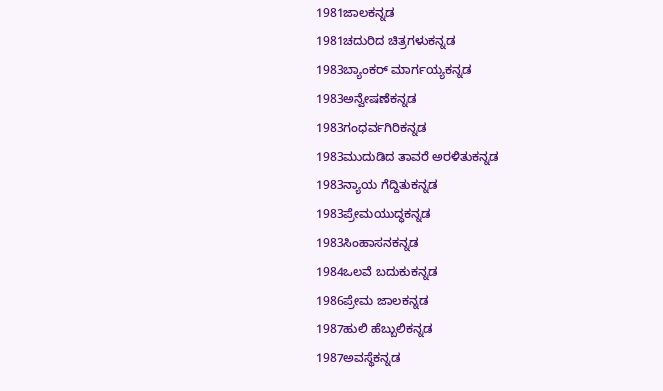1981ಜಾಲಕನ್ನಡ
1981ಚದುರಿದ ಚಿತ್ರಗಳುಕನ್ನಡ
1983ಬ್ಯಾಂಕರ್ ಮಾರ್ಗಯ್ಯಕನ್ನಡ
1983ಅನ್ವೇಷಣೆಕನ್ನಡ
1983ಗಂಧರ್ವಗಿರಿಕನ್ನಡ
1983ಮುದುಡಿದ ತಾವರೆ ಅರಳಿತುಕನ್ನಡ
1983ನ್ಯಾಯ ಗೆದ್ದಿತುಕನ್ನಡ
1983ಪ್ರೇಮಯುದ್ಧಕನ್ನಡ
1983ಸಿಂಹಾಸನಕನ್ನಡ
1984ಒಲವೆ ಬದುಕುಕನ್ನಡ
1986ಪ್ರೇಮ ಜಾಲಕನ್ನಡ
1987ಹುಲಿ ಹೆಬ್ಬುಲಿಕನ್ನಡ
1987ಅವಸ್ಥೆಕನ್ನಡ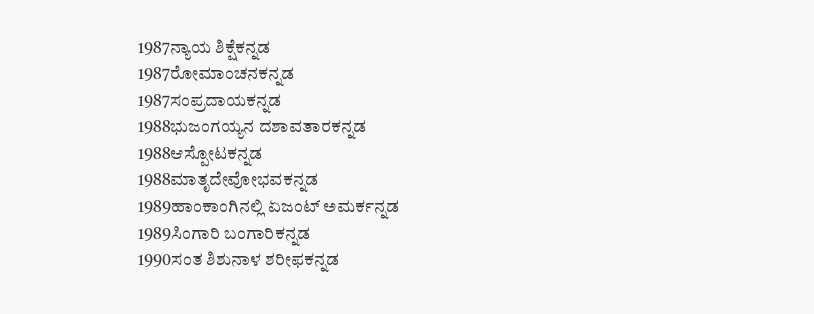1987ನ್ಯಾಯ ಶಿಕ್ಷೆಕನ್ನಡ
1987ರೋಮಾಂಚನಕನ್ನಡ
1987ಸಂಪ್ರದಾಯಕನ್ನಡ
1988ಭುಜಂಗಯ್ಯನ ದಶಾವತಾರಕನ್ನಡ
1988ಆಸ್ಪೋಟಕನ್ನಡ
1988ಮಾತೃದೇವೋಭವಕನ್ನಡ
1989ಹಾಂಕಾಂಗಿನಲ್ಲಿ ಏಜಂಟ್ ಅಮರ್ಕನ್ನಡ
1989ಸಿಂಗಾರಿ ಬಂಗಾರಿಕನ್ನಡ
1990ಸಂತ ಶಿಶುನಾಳ ಶರೀಫಕನ್ನಡ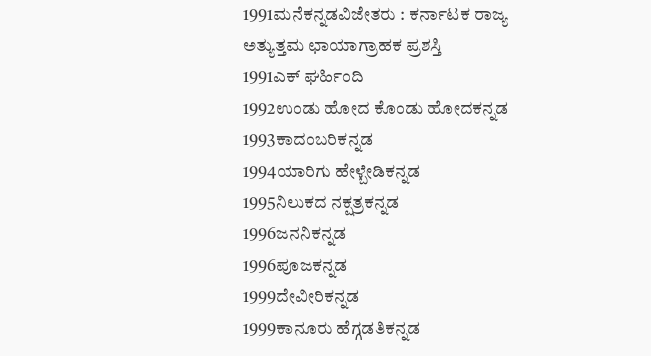1991ಮನೆಕನ್ನಡವಿಜೇತರು : ಕರ್ನಾಟಕ ರಾಜ್ಯ ಅತ್ಯುತ್ತಮ ಛಾಯಾಗ್ರಾಹಕ ಪ್ರಶಸ್ತಿ
1991ಎಕ್ ಘರ್ಹಿಂದಿ
1992ಉಂಡು ಹೋದ ಕೊಂಡು ಹೋದಕನ್ನಡ
1993ಕಾದಂಬರಿಕನ್ನಡ
1994ಯಾರಿಗು ಹೇಳ್ಬೇಡಿಕನ್ನಡ
1995ನಿಲುಕದ ನಕ್ಷತ್ರಕನ್ನಡ
1996ಜನನಿಕನ್ನಡ
1996ಪೂಜಕನ್ನಡ
1999ದೇವೀರಿಕನ್ನಡ
1999ಕಾನೂರು ಹೆಗ್ಗಡತಿಕನ್ನಡ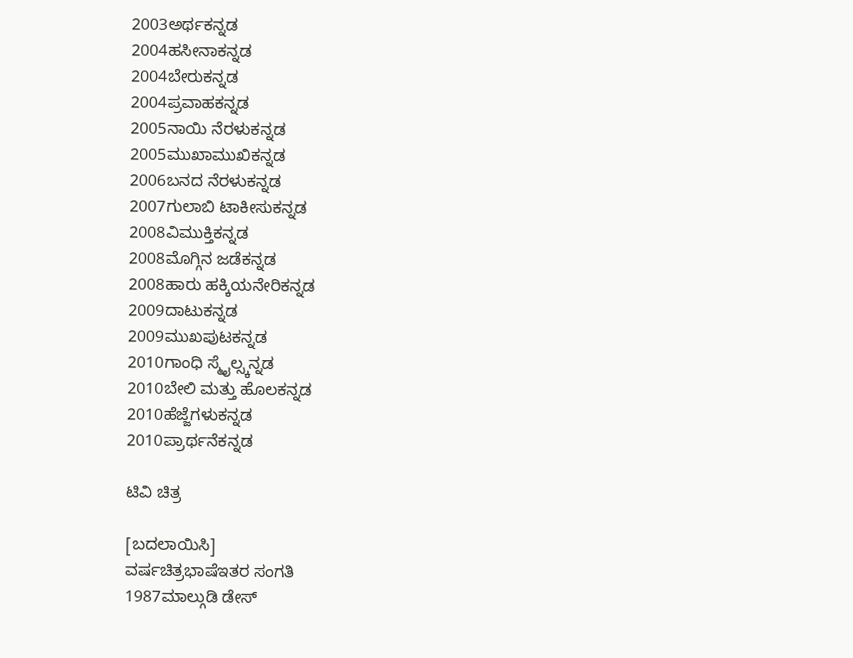2003ಅರ್ಥಕನ್ನಡ
2004ಹಸೀನಾಕನ್ನಡ
2004ಬೇರುಕನ್ನಡ
2004ಪ್ರವಾಹಕನ್ನಡ
2005ನಾಯಿ ನೆರಳುಕನ್ನಡ
2005ಮುಖಾಮುಖಿಕನ್ನಡ
2006ಬನದ ನೆರಳುಕನ್ನಡ
2007ಗುಲಾಬಿ ಟಾಕೀಸುಕನ್ನಡ
2008ವಿಮುಕ್ತಿಕನ್ನಡ
2008ಮೊಗ್ಗಿನ ಜಡೆಕನ್ನಡ
2008ಹಾರು ಹಕ್ಕಿಯನೇರಿಕನ್ನಡ
2009ದಾಟುಕನ್ನಡ
2009ಮುಖಪುಟಕನ್ನಡ
2010ಗಾಂಧಿ ಸ್ಮೈಲ್ಸ್ಕನ್ನಡ
2010ಬೇಲಿ ಮತ್ತು ಹೊಲಕನ್ನಡ
2010ಹೆಜ್ಜೆಗಳುಕನ್ನಡ
2010ಪ್ರಾರ್ಥನೆಕನ್ನಡ

ಟಿವಿ ಚಿತ್ರ

[ಬದಲಾಯಿಸಿ]
ವರ್ಷಚಿತ್ರಭಾಷೆಇತರ ಸಂಗತಿ
1987ಮಾಲ್ಗುಡಿ ಡೇಸ್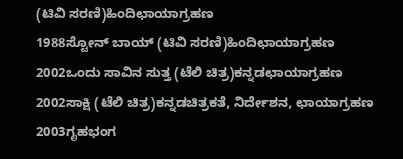(ಟಿವಿ ಸರಣಿ)ಹಿಂದಿಛಾಯಾಗ್ರಹಣ
1988ಸ್ಟೋನ್ ಬಾಯ್ (ಟಿವಿ ಸರಣಿ)ಹಿಂದಿಛಾಯಾಗ್ರಹಣ
2002ಒಂದು ಸಾವಿನ ಸುತ್ತ (ಟೆಲಿ ಚಿತ್ರ)ಕನ್ನಡಛಾಯಾಗ್ರಹಣ
2002ಸಾಕ್ಷಿ (ಟೆಲಿ ಚಿತ್ರ)ಕನ್ನಡಚಿತ್ರಕತೆ, ನಿರ್ದೇಶನ, ಛಾಯಾಗ್ರಹಣ
2003ಗೃಹಭಂಗ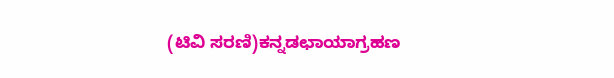(ಟಿವಿ ಸರಣಿ)ಕನ್ನಡಛಾಯಾಗ್ರಹಣ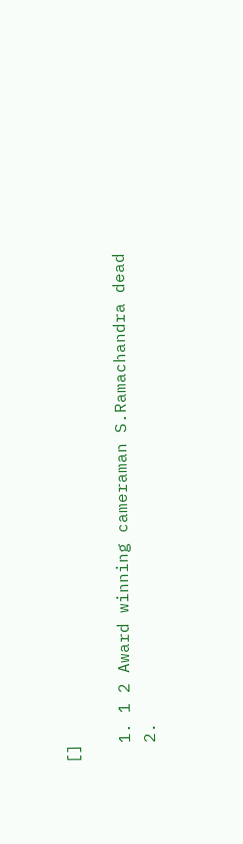[]

  1. 1 2 Award winning cameraman S.Ramachandra dead
  2.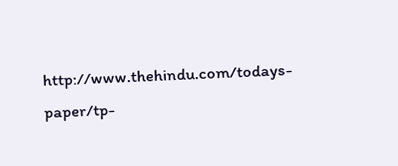http://www.thehindu.com/todays-paper/tp-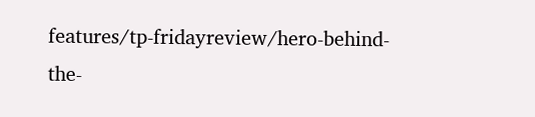features/tp-fridayreview/hero-behind-the-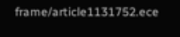frame/article1131752.ece